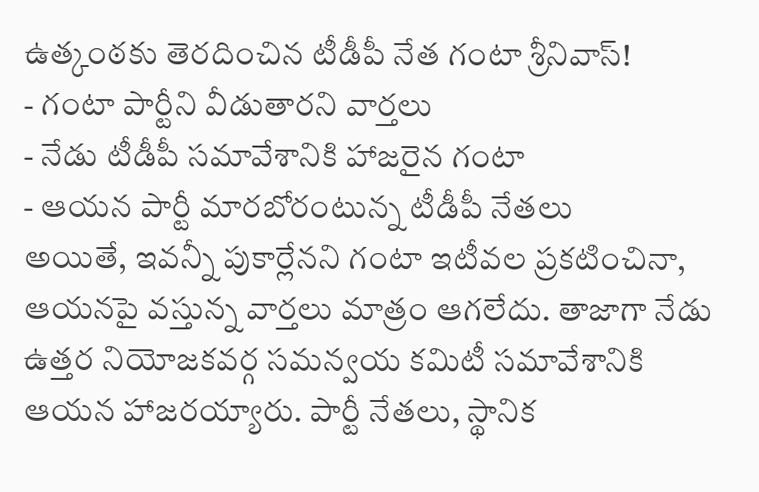ఉత్కంఠకు తెరదించిన టీడీపీ నేత గంటా శ్రీనివాస్!
- గంటా పార్టీని వీడుతారని వార్తలు
- నేడు టీడీపీ సమావేశానికి హాజరైన గంటా
- ఆయన పార్టీ మారబోరంటున్న టీడీపీ నేతలు
అయితే, ఇవన్నీ పుకార్లేనని గంటా ఇటీవల ప్రకటించినా, ఆయనపై వస్తున్న వార్తలు మాత్రం ఆగలేదు. తాజాగా నేడు ఉత్తర నియోజకవర్గ సమన్వయ కమిటీ సమావేశానికి ఆయన హాజరయ్యారు. పార్టీ నేతలు, స్థానిక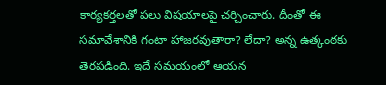కార్యకర్తలతో పలు విషయాలపై చర్చించారు. దీంతో ఈ సమావేశానికి గంటా హాజరవుతారా? లేదా? అన్న ఉత్కంఠకు తెరపడింది. ఇదే సమయంలో ఆయన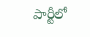పార్టీలో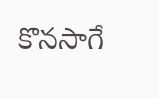కొనసాగే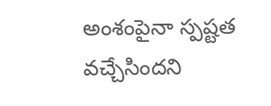అంశంపైనా స్పష్టత వచ్చేసిందని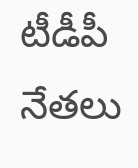టీడీపీ నేతలు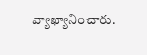వ్యాఖ్యానించారు.